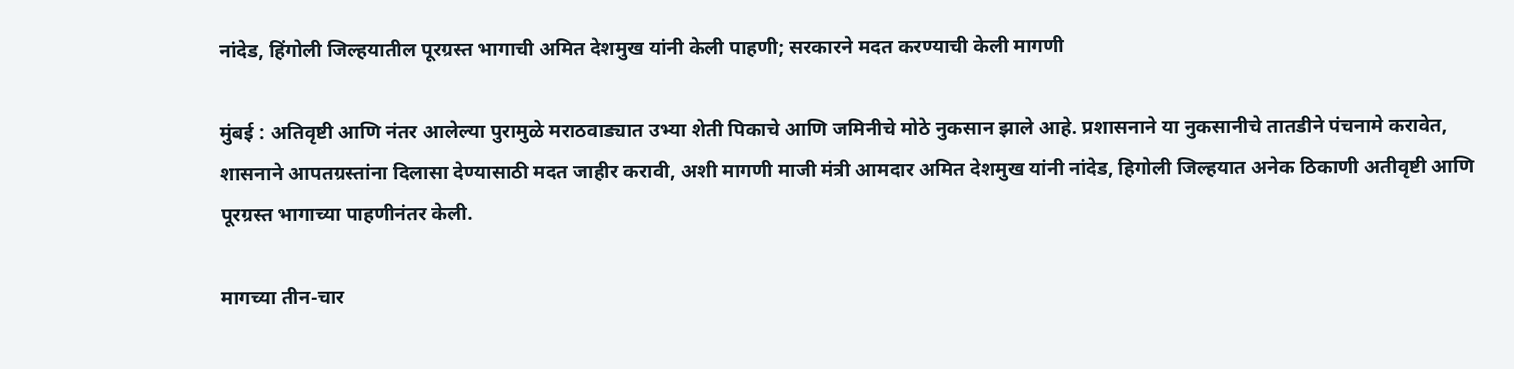नांदेड, हिंगोली जिल्हयातील पूरग्रस्त भागाची अमित देशमुख यांनी केली पाहणी; सरकारने मदत करण्याची केली मागणी

मुंबई : अतिवृष्टी आणि नंतर आलेल्या पुरामुळे मराठवाड्यात उभ्या शेती पिकाचे आणि जमिनीचे मोठे नुकसान झाले आहे. प्रशासनाने या नुकसानीचे तातडीने पंचनामे करावेत, शासनाने आपतग्रस्तांना दिलासा देण्यासाठी मदत जाहीर करावी, अशी मागणी माजी मंत्री आमदार अमित देशमुख यांनी नांदेड, हिगोली जिल्हयात अनेक ठिकाणी अतीवृष्टी आणि पूरग्रस्त भागाच्या पाहणीनंतर केली.

मागच्या तीन-चार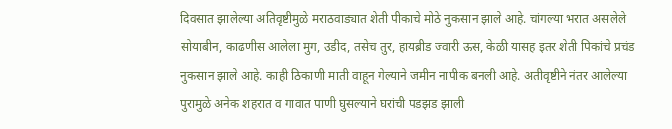दिवसात झालेल्या अतिवृष्टीमुळे मराठवाड्यात शेती पीकाचे मोठे नुकसान झाले आहे. चांगल्या भरात असलेले सोयाबीन, काढणीस आलेला मुग, उडीद, तसेच तुर, हायब्रीड ज्वारी ऊस, केळी यासह इतर शेती पिकांचे प्रचंड नुकसान झाले आहे. काही ठिकाणी माती वाहून गेल्याने जमीन नापीक बनली आहे. अतीवृष्टीने नंतर आलेल्या पुरामुळे अनेक शहरात व गावात पाणी घुसल्याने घरांची पडझड झाली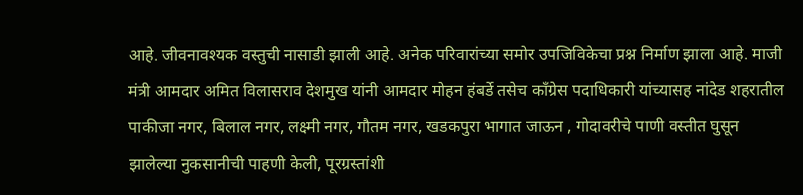आहे. जीवनावश्यक वस्तुची नासाडी झाली आहे. अनेक परिवारांच्या समोर उपजिविकेचा प्रश्न निर्माण झाला आहे. माजी मंत्री आमदार अमित विलासराव देशमुख यांनी आमदार मोहन हंबर्डे तसेच काँग्रेस पदाधिकारी यांच्यासह नांदेड शहरातील पाकीजा नगर, बिलाल नगर, लक्ष्मी नगर, गौतम नगर, खडकपुरा भागात जाऊन , गोदावरीचे पाणी वस्तीत घुसून झालेल्या नुकसानीची पाहणी केली, पूरग्रस्तांशी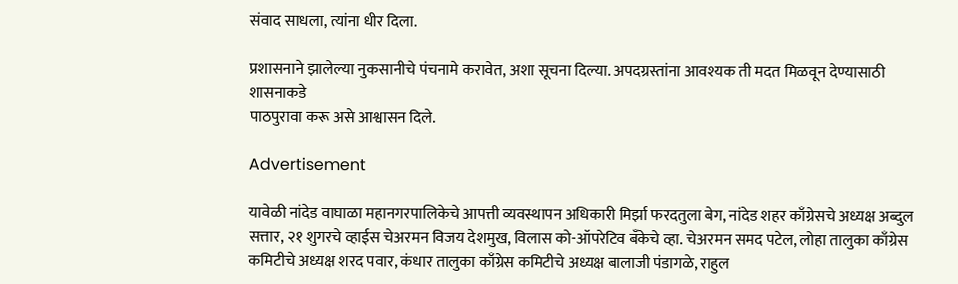संवाद साधला, त्यांना धीर दिला.

प्रशासनाने झालेल्या नुकसानीचे पंचनामे करावेत, अशा सूचना दिल्या. अपदग्रस्तांना आवश्यक ती मदत मिळवून देण्यासाठी शासनाकडे
पाठपुरावा करू असे आश्वासन दिले.

Advertisement

यावेळी नांदेड वाघाळा महानगरपालिकेचे आपत्ती व्यवस्थापन अधिकारी मिर्झा फरदतुला बेग, नांदेड शहर काँग्रेसचे अध्यक्ष अब्दुल सत्तार, २१ शुगरचे व्हाईस चेअरमन विजय देशमुख, विलास को-ऑपरेटिव बँकेचे व्हा. चेअरमन समद पटेल, लोहा तालुका काँग्रेस कमिटीचे अध्यक्ष शरद पवार, कंधार तालुका काँग्रेस कमिटीचे अध्यक्ष बालाजी पंडागळे, राहुल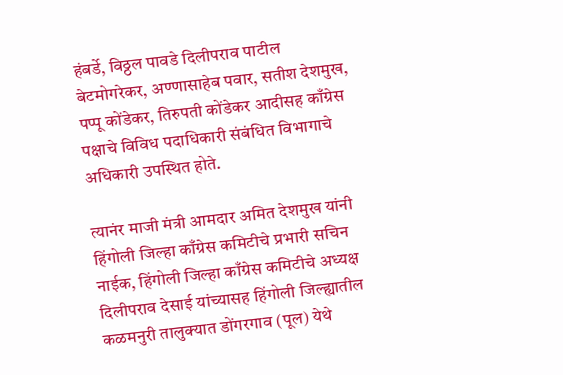हंबर्डे, विठ्ठल पावडे दिलीपराव पाटील बेटमोगरेकर, अण्णासाहेब पवार, सतीश देशमुख, पप्पू कोंडेकर, तिरुपती कोंडेकर आदीसह काँग्रेस पक्षाचे विविध पदाधिकारी संबंधित विभागाचे अधिकारी उपस्थित होते.

त्यानंर माजी मंत्री आमदार अमित देशमुख यांनी हिंगोली जिल्हा काँग्रेस कमिटीचे प्रभारी सचिन नाईक, हिंगोली जिल्हा काँग्रेस कमिटीचे अध्यक्ष दिलीपराव देसाई यांच्यासह हिंगोली जिल्ह्यातील कळमनुरी तालुक्यात डोंगरगाव (पूल) येथे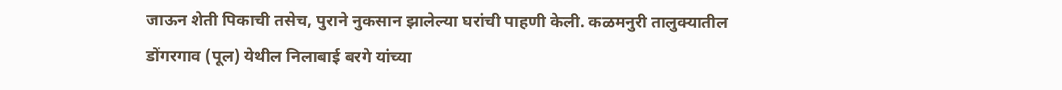जाऊन शेती पिकाची तसेच, पुराने नुकसान झालेल्या घरांची पाहणी केली. कळमनुरी तालुक्यातील डोंगरगाव (पूल) येथील निलाबाई बरगे यांच्या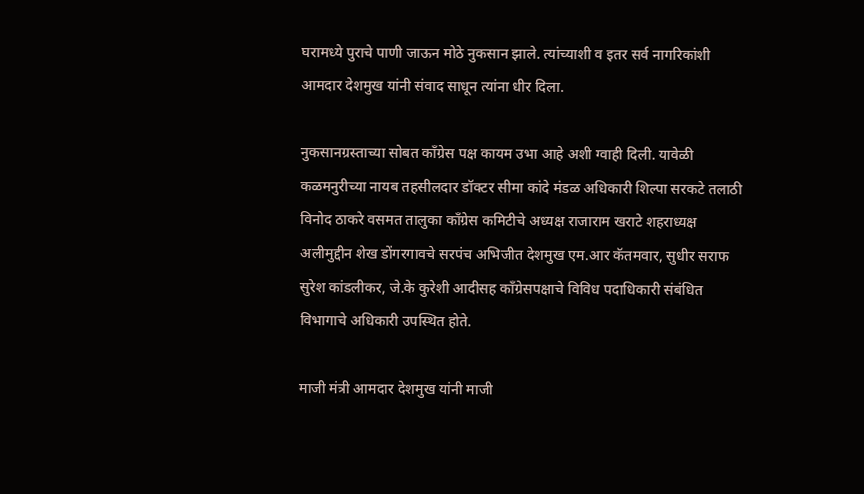घरामध्ये पुराचे पाणी जाऊन मोठे नुकसान झाले. त्यांच्याशी व इतर सर्व नागरिकांशी आमदार देशमुख यांनी संवाद साधून त्यांना धीर दिला.

नुकसानग्रस्ताच्या सोबत काँग्रेस पक्ष कायम उभा आहे अशी ग्वाही दिली. यावेळी कळमनुरीच्या नायब तहसीलदार डॉक्टर सीमा कांदे मंडळ अधिकारी शिल्पा सरकटे तलाठी विनोद ठाकरे वसमत तालुका काँग्रेस कमिटीचे अध्यक्ष राजाराम खराटे शहराध्यक्ष अलीमुद्दीन शेख डोंगरगावचे सरपंच अभिजीत देशमुख एम.आर कॅतमवार, सुधीर सराफ सुरेश कांडलीकर, जे.के कुरेशी आदीसह काँग्रेसपक्षाचे विविध पदाधिकारी संबंधित विभागाचे अधिकारी उपस्थित होते.

माजी मंत्री आमदार देशमुख यांनी माजी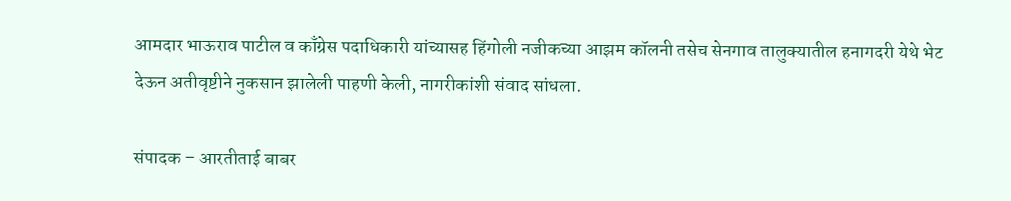आमदार भाऊराव पाटील व काँग्रेस पदाधिकारी यांच्यासह हिंगोली नजीकच्या आझम कॉलनी तसेच सेनगाव तालुक्यातील हनागदरी येथे भेट देऊन अतीवृष्टीने नुकसान झालेली पाहणी केली, नागरीकांशी संवाद सांधला.

संपादक – आरतीताई बाबर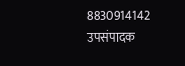8830914142
उपसंपादक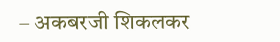– अकबरजी शिकलकर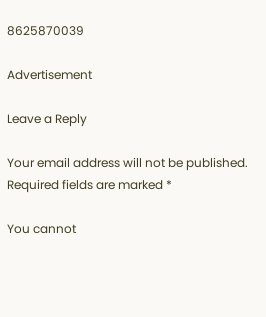8625870039

Advertisement

Leave a Reply

Your email address will not be published. Required fields are marked *

You cannot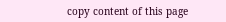copy content of this page